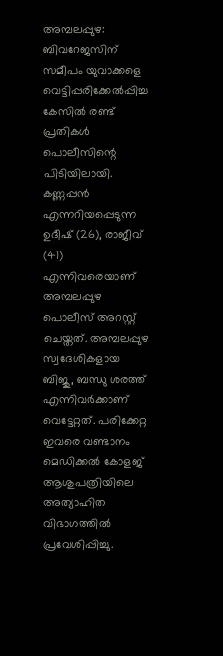അമ്പലപ്പുഴ: ബിവറേജസിന് സമീപം യുവാക്കളെ വെട്ടിപ്പരിക്കേൽപ്പിച്ച കേസിൽ രണ്ട് പ്രതികൾ പൊലീസിന്റെ പിടിയിലായി.
കണ്ണപ്പൻ എന്നറിയപ്പെടുന്ന ഉദീഷ് (26), രാജീവ് (41) എന്നിവരെയാണ് അമ്പലപ്പുഴ പൊലീസ് അറസ്റ്റ് ചെയ്തത്. അമ്പലപ്പുഴ സ്വദേശികളായ ബിജു, ബന്ധു ശരത്ത് എന്നിവർക്കാണ് വെട്ടേറ്റത്. പരിക്കേറ്റ ഇവരെ വണ്ടാനം മെഡിക്കൽ കോളജ് ആശുപത്രിയിലെ അത്യാഹിത വിഭാഗത്തിൽ പ്രവേശിപ്പിച്ചു.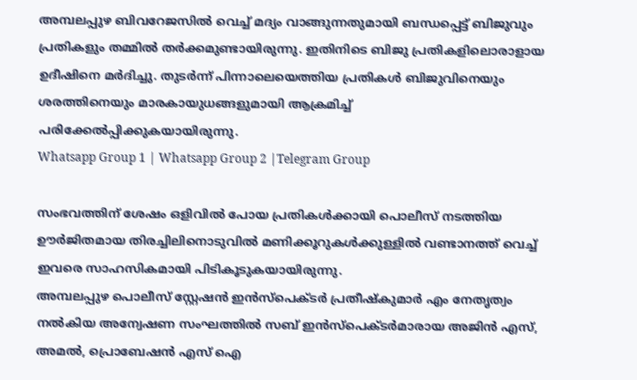അമ്പലപ്പുഴ ബിവറേജസിൽ വെച്ച് മദ്യം വാങ്ങുന്നതുമായി ബന്ധപ്പെട്ട് ബിജുവും പ്രതികളും തമ്മിൽ തർക്കമുണ്ടായിരുന്നു. ഇതിനിടെ ബിജു പ്രതികളിലൊരാളായ ഉദീഷിനെ മർദിച്ചു. തുടർന്ന് പിന്നാലെയെത്തിയ പ്രതികൾ ബിജുവിനെയും ശരത്തിനെയും മാരകായുധങ്ങളുമായി ആക്രമിച്ച് പരിക്കേൽപ്പിക്കുകയായിരുന്നു.
Whatsapp Group 1 | Whatsapp Group 2 |Telegram Group

സംഭവത്തിന് ശേഷം ഒളിവിൽ പോയ പ്രതികൾക്കായി പൊലീസ് നടത്തിയ ഊർജിതമായ തിരച്ചിലിനൊടുവിൽ മണിക്കൂറുകൾക്കുള്ളിൽ വണ്ടാനത്ത് വെച്ച് ഇവരെ സാഹസികമായി പിടികൂടുകയായിരുന്നു.
അമ്പലപ്പുഴ പൊലീസ് സ്റ്റേഷൻ ഇൻസ്പെക്ടർ പ്രതീഷ്കുമാർ എം നേതൃത്വം നൽകിയ അന്വേഷണ സംഘത്തിൽ സബ് ഇൻസ്പെക്ടർമാരായ അജിൻ എസ്, അമൽ, പ്രൊബേഷൻ എസ് ഐ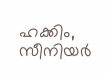ഹക്കിം, സീനിയർ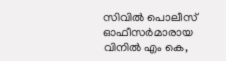സിവിൽ പൊലീസ് ഓഫീസർമാരായ വിനിൽ എം കെ,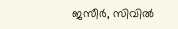ജസീർ, സിവിൽ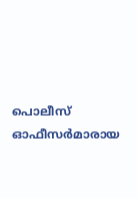പൊലീസ് ഓഫീസർമാരായ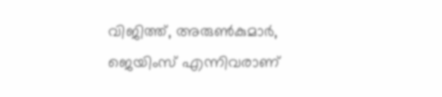വിജിത്ത്, അരുൺകുമാർ, ജെയിംസ് എന്നിവരാണ്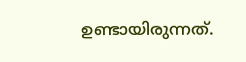ഉണ്ടായിരുന്നത്.